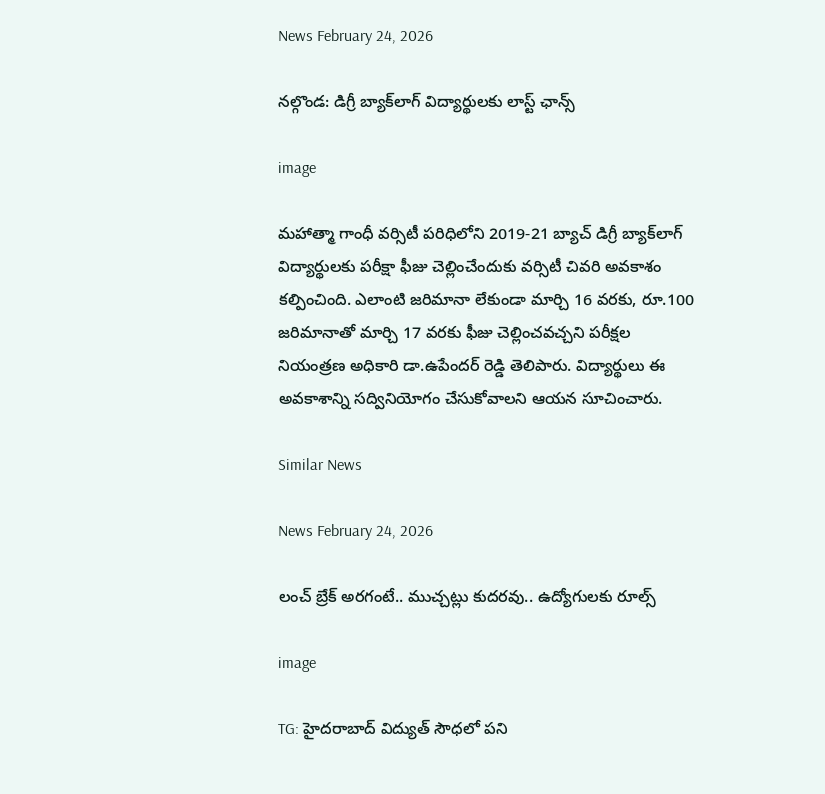News February 24, 2026

నల్గొండ: డిగ్రీ బ్యాక్‌లాగ్ విద్యార్థులకు లాస్ట్ ఛాన్స్

image

మహాత్మా గాంధీ వర్సిటీ పరిధిలోని 2019-21 బ్యాచ్ డిగ్రీ బ్యాక్‌లాగ్ విద్యార్థులకు పరీక్షా ఫీజు చెల్లించేందుకు వర్సిటీ చివరి అవకాశం కల్పించింది. ఎలాంటి జరిమానా లేకుండా మార్చి 16 వరకు, రూ.100 జరిమానాతో మార్చి 17 వరకు ఫీజు చెల్లించవచ్చని పరీక్షల నియంత్రణ అధికారి డా.ఉపేందర్ రెడ్డి తెలిపారు. విద్యార్థులు ఈ అవకాశాన్ని సద్వినియోగం చేసుకోవాలని ఆయన సూచించారు.

Similar News

News February 24, 2026

లంచ్ బ్రేక్ అరగంటే.. ముచ్చట్లు కుదరవు.. ఉద్యోగులకు రూల్స్

image

TG: హైదరాబాద్ విద్యుత్ సౌధలో పని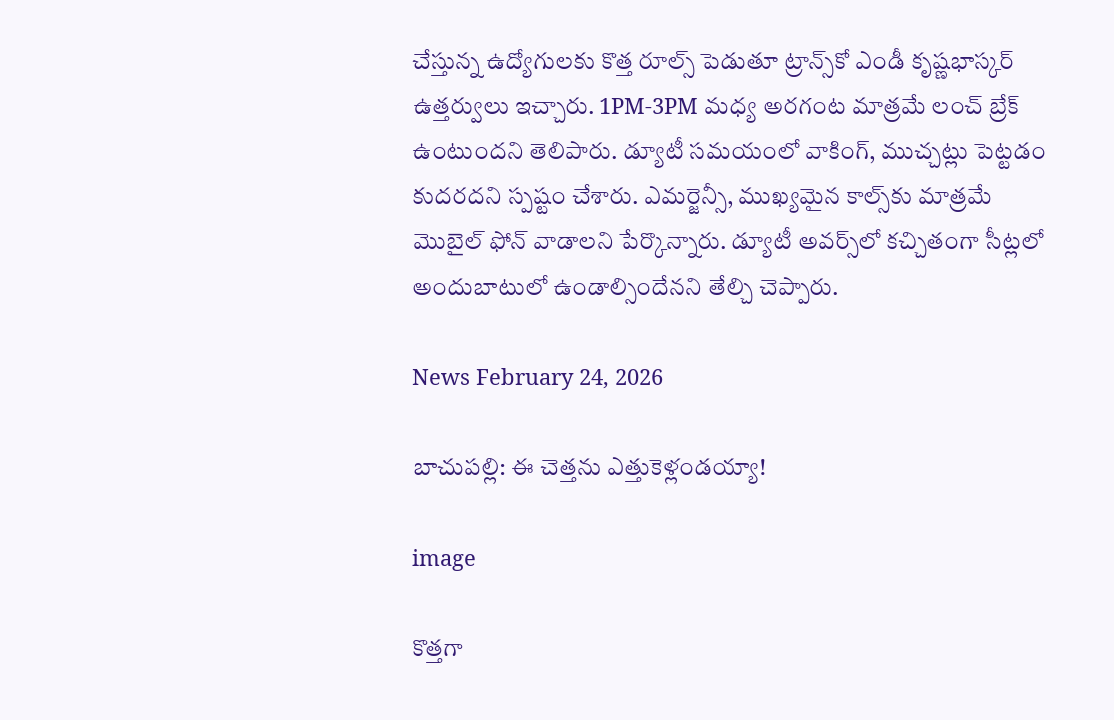చేస్తున్న ఉద్యోగులకు కొత్త రూల్స్ పెడుతూ ట్రాన్స్‌కో ఎండీ కృష్ణభాస్కర్ ఉత్తర్వులు ఇచ్చారు. 1PM-3PM మధ్య అరగంట మాత్రమే లంచ్ బ్రేక్ ఉంటుందని తెలిపారు. డ్యూటీ సమయంలో వాకింగ్, ముచ్చట్లు పెట్టడం కుదరదని స్పష్టం చేశారు. ఎమర్జెన్సీ, ముఖ్యమైన కాల్స్‌కు మాత్రమే మొబైల్ ఫోన్ వాడాలని పేర్కొన్నారు. డ్యూటీ అవర్స్‌లో కచ్చితంగా సీట్లలో అందుబాటులో ఉండాల్సిందేనని తేల్చి చెప్పారు.

News February 24, 2026

బాచుపల్లి: ఈ చెత్తను ఎత్తుకెళ్లండయ్యా!

image

కొత్తగా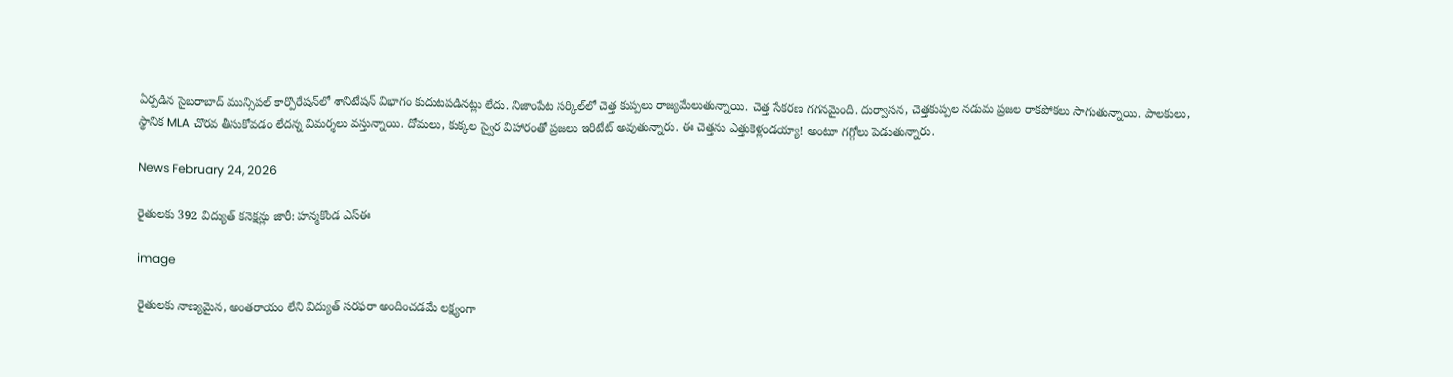ఏర్పడిన సైబరాబాద్ మున్సిపల్ కార్పొరేషన్‌లో శానిటేషన్ విభాగం కుదుటపడినట్లు లేదు. నిజాంపేట సర్కిల్‌లో చెత్త కుప్పలు రాజ్యమేలుతున్నాయి. చెత్త సేకరణ గగనమైంది. దుర్వాసన, చెత్తకుప్పల నడుమ ప్రజల రాకపోకలు సాగుతున్నాయి. పాలకులు, స్థానిక MLA చొరవ తీసుకోవడం లేదన్న విమర్శలు వస్తున్నాయి. దోమలు, కుక్కల స్వైర విహారంతో ప్రజలు ఇరిటేట్ అవుతున్నారు. ఈ చెత్తను ఎత్తుకెళ్లండయ్యా! అంటూ గగ్గోలు పెడుతున్నారు.

News February 24, 2026

రైతులకు 392 విద్యుత్ కనెక్షన్లు జారీ: హన్మకొండ ఎస్ఈ

image

రైతులకు నాణ్యమైన, అంతరాయం లేని విద్యుత్ సరఫరా అందించడమే లక్ష్యంగా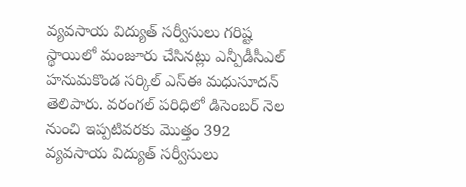వ్యవసాయ విద్యుత్ సర్వీసులు గరిష్ట స్థాయిలో మంజూరు చేసినట్లు ఎన్పీడీసీఎల్ హనుమకొండ సర్కిల్ ఎస్ఈ మధుసూదన్ తెలిపారు. వరంగల్ పరిధిలో డిసెంబర్ నెల నుంచి ఇప్పటివరకు మొత్తం 392 వ్యవసాయ విద్యుత్ సర్వీసులు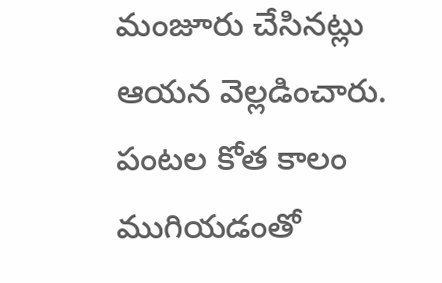మంజూరు చేసినట్లు ఆయన వెల్లడించారు. పంటల కోత కాలం ముగియడంతో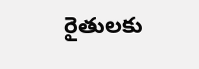రైతులకు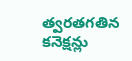త్వరతగతిన కనెక్షన్లు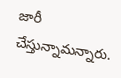జారీ చేస్తున్నామన్నారు.